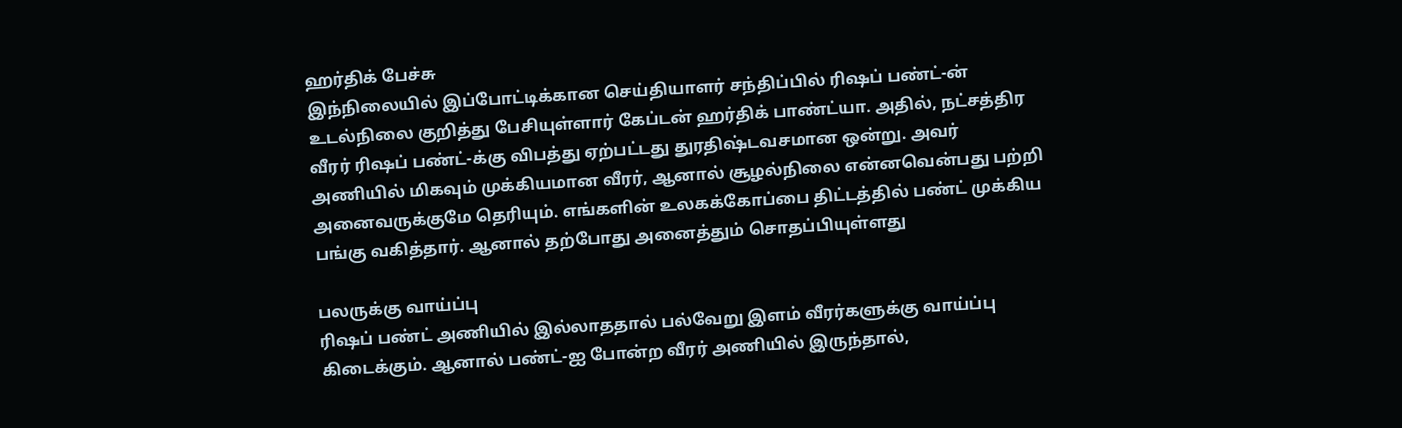ஹர்திக் பேச்சு
இந்நிலையில் இப்போட்டிக்கான செய்தியாளர் சந்திப்பில் ரிஷப் பண்ட்-ன் உடல்நிலை குறித்து பேசியுள்ளார் கேப்டன் ஹர்திக் பாண்ட்யா. அதில், நட்சத்திர வீரர் ரிஷப் பண்ட்-க்கு விபத்து ஏற்பட்டது துரதிஷ்டவசமான ஒன்று. அவர் அணியில் மிகவும் முக்கியமான வீரர், ஆனால் சூழல்நிலை என்னவென்பது பற்றி அனைவருக்குமே தெரியும். எங்களின் உலகக்கோப்பை திட்டத்தில் பண்ட் முக்கிய பங்கு வகித்தார். ஆனால் தற்போது அனைத்தும் சொதப்பியுள்ளது

பலருக்கு வாய்ப்பு
ரிஷப் பண்ட் அணியில் இல்லாததால் பல்வேறு இளம் வீரர்களுக்கு வாய்ப்பு கிடைக்கும். ஆனால் பண்ட்-ஐ போன்ற வீரர் அணியில் இருந்தால்,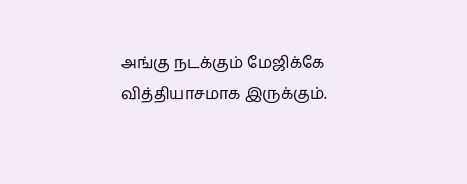அங்கு நடக்கும் மேஜிக்கே வித்தியாசமாக இருக்கும்.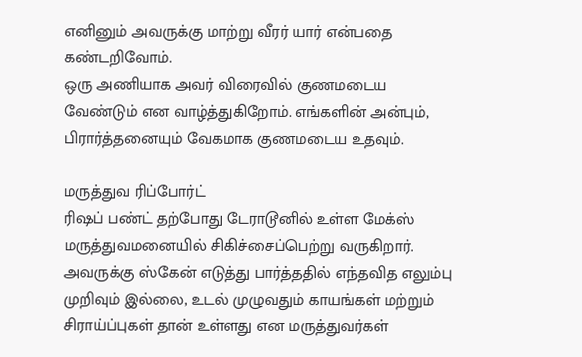எனினும் அவருக்கு மாற்று வீரர் யார் என்பதை கண்டறிவோம்.
ஒரு அணியாக அவர் விரைவில் குணமடைய வேண்டும் என வாழ்த்துகிறோம். எங்களின் அன்பும், பிரார்த்தனையும் வேகமாக குணமடைய உதவும்.

மருத்துவ ரிப்போர்ட்
ரிஷப் பண்ட் தற்போது டேராடூனில் உள்ள மேக்ஸ் மருத்துவமனையில் சிகிச்சைப்பெற்று வருகிறார். அவருக்கு ஸ்கேன் எடுத்து பார்த்ததில் எந்தவித எலும்பு முறிவும் இல்லை, உடல் முழுவதும் காயங்கள் மற்றும் சிராய்ப்புகள் தான் உள்ளது என மருத்துவர்கள்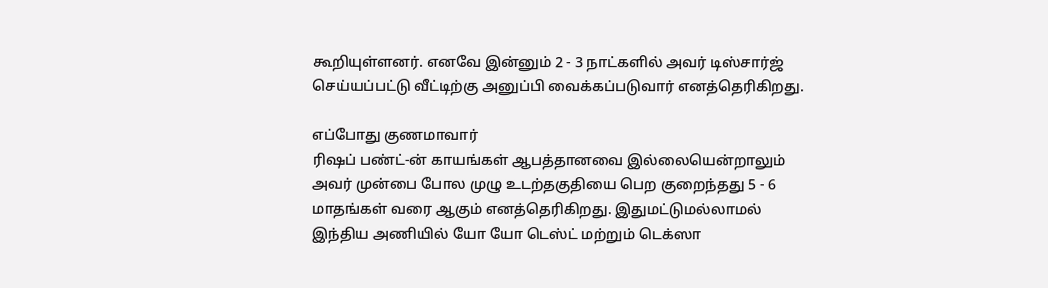கூறியுள்ளனர். எனவே இன்னும் 2 - 3 நாட்களில் அவர் டிஸ்சார்ஜ் செய்யப்பட்டு வீட்டிற்கு அனுப்பி வைக்கப்படுவார் எனத்தெரிகிறது.

எப்போது குணமாவார்
ரிஷப் பண்ட்-ன் காயங்கள் ஆபத்தானவை இல்லையென்றாலும் அவர் முன்பை போல முழு உடற்தகுதியை பெற குறைந்தது 5 - 6 மாதங்கள் வரை ஆகும் எனத்தெரிகிறது. இதுமட்டுமல்லாமல் இந்திய அணியில் யோ யோ டெஸ்ட் மற்றும் டெக்ஸா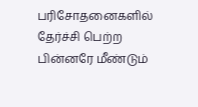பரிசோதனைகளில் தேர்ச்சி பெற்ற பின்னரே மீண்டும்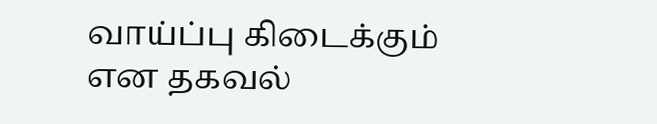வாய்ப்பு கிடைக்கும் என தகவல்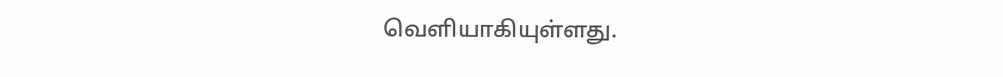வெளியாகியுள்ளது.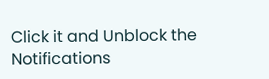Click it and Unblock the Notifications